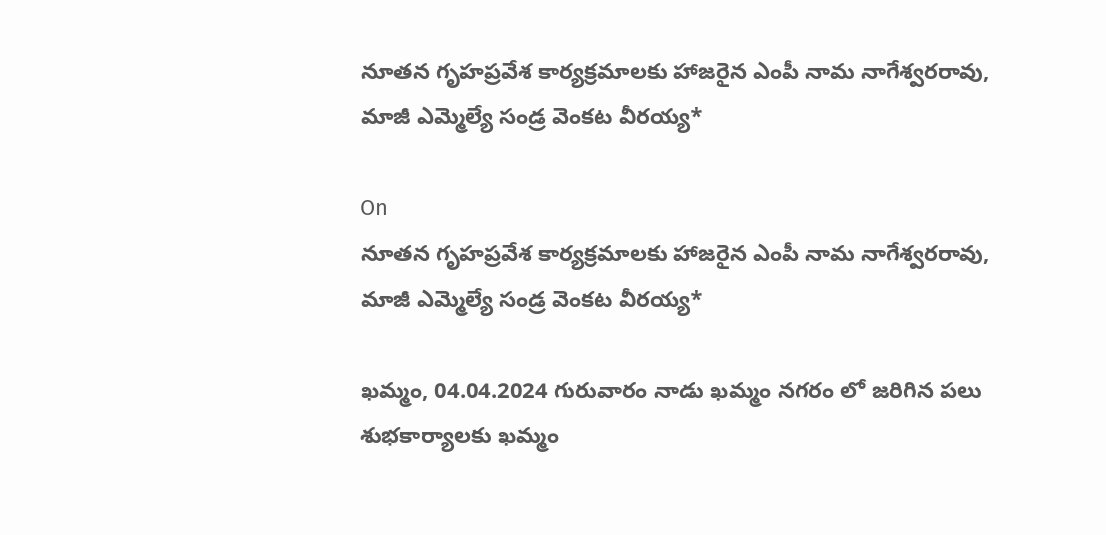నూతన గృహప్రవేశ కార్యక్రమాలకు హాజరైన ఎంపీ నామ నాగేశ్వరరావు, మాజీ ఎమ్మెల్యే సండ్ర వెంకట వీరయ్య*

On
నూతన గృహప్రవేశ కార్యక్రమాలకు హాజరైన ఎంపీ నామ నాగేశ్వరరావు, మాజీ ఎమ్మెల్యే సండ్ర వెంకట వీరయ్య*

ఖమ్మం, 04.04.2024 గురువారం నాడు ఖమ్మం నగరం లో జరిగిన పలు శుభకార్యాలకు ఖమ్మం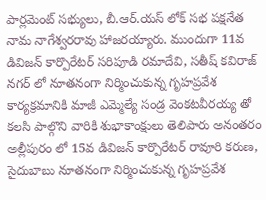పార్లమెంట్ సభ్యులు, బీ.ఆర్.యస్ లోక్ సభ పక్షనేత నామ నాగేశ్వరరావు హాజరయ్యారు. ముందుగా 11వ డివిజన్ కార్పొరేటర్ సరిపూడి రమాదేవి, సతీష్ కవిరాజ్ నగర్ లో నూతనంగా నిర్మించుకున్న గృహప్రవేశ కార్యక్రమానికి మాజీ ఎమ్మెల్యే సండ్ర వెంకటవీరయ్య తో కలసి పాల్గొని వారికి శుభాకాంక్షులు తెలిపారు అనంతరం అల్లీపురం లో 15వ డివిజన్ కార్పొరేటర్ రావూరి కరుణ, సైదుబాబు నూతనంగా నిర్మించుకున్న గృహప్రవేశ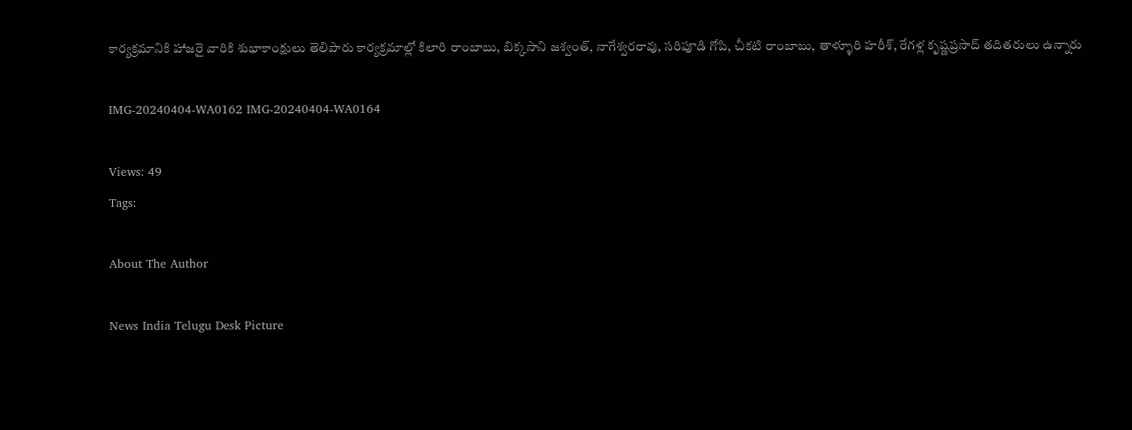కార్యక్రమానికి హాజరై వారికి శుభాకాంక్షులు తెలిపారు కార్యక్రమాల్లో కిలారి రాంబాబు, బిక్కసాని జశ్వంత్, నాగేశ్వరరావు, సరిపూడి గోపి, చీకటి రాంబాబు, తాళ్ళూరి హరీశ్, రేగళ్ల కృష్ణప్రసాద్ తదితరులు ఉన్నారు

IMG-20240404-WA0162 IMG-20240404-WA0164

Views: 49
Tags:

About The Author

News India Telugu Desk Picture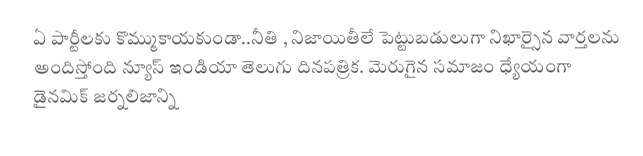ఏ పార్టీలకు కొమ్ముకాయకుండా..నీతి , నిజాయితీలే పెట్టుబడులుగా నిఖార్సైన వార్తలను అందిస్తోంది న్యూస్ ఇండియా తెలుగు దినపత్రిక. మెరుగైన సమాజం ధ్యేయంగా డైనమిక్ జర్నలిజాన్ని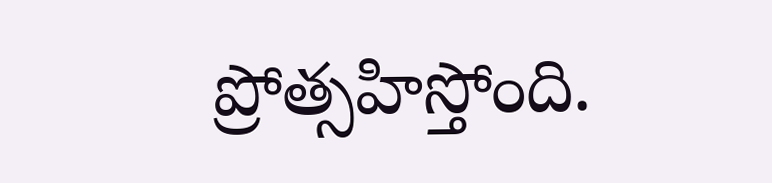ప్రోత్సహిస్తోంది.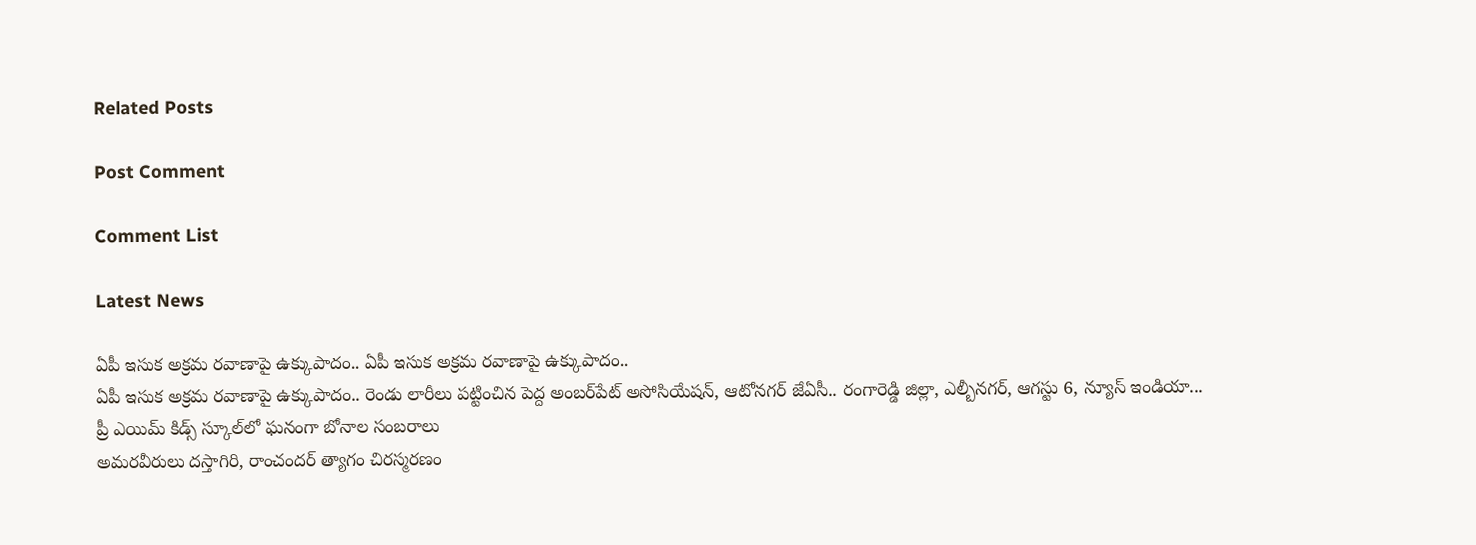Related Posts

Post Comment

Comment List

Latest News

ఏపీ ఇసుక అక్రమ రవాణాపై ఉక్కుపాదం.. ఏపీ ఇసుక అక్రమ రవాణాపై ఉక్కుపాదం..
ఏపీ ఇసుక అక్రమ రవాణాపై ఉక్కుపాదం.. రెండు లారీలు పట్టించిన పెద్ద అంబర్‌పేట్ అసోసియేషన్, ఆటోనగర్ జేఏసీ.. రంగారెడ్డి జిల్లా, ఎల్బీనగర్, ఆగస్టు 6, న్యూస్ ఇండియా...
ప్రీ ఎయిమ్ కిడ్స్ స్కూల్‌లో ఘనంగా బోనాల సంబరాలు
అమరవీరులు దస్తాగిరి, రాంచందర్ త్యాగం చిరస్మరణం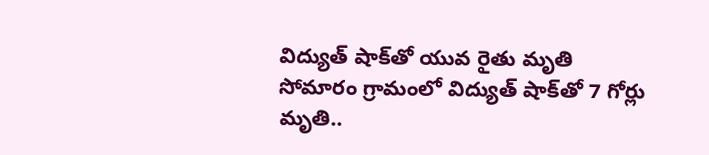విద్యుత్ షాక్‌తో యువ రైతు మృతి
సోమారం గ్రామంలో విద్యుత్ షాక్‌తో 7 గోర్లు మృతి..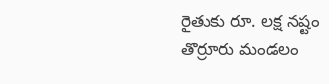రైతుకు రూ. లక్ష నష్టం
తొర్రూరు మండలం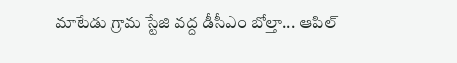మాటేడు గ్రామ స్టేజి వద్ద డీసీఎం బోల్తా... ఆపిల్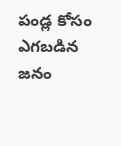పండ్ల కోసం ఎగబడిన జనం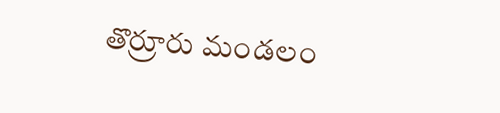తొర్రూరు మండలం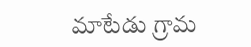మాటేడు గ్రామ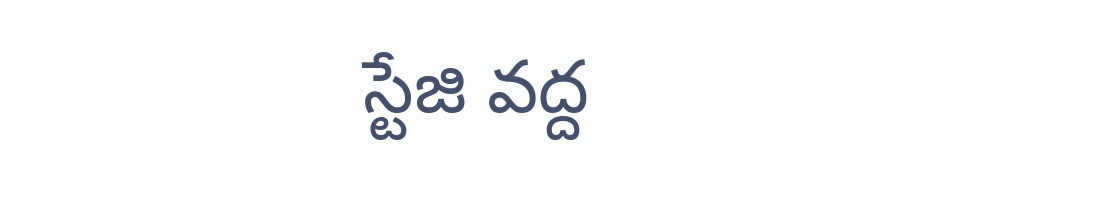స్టేజి వద్ద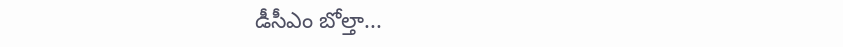డీసీఎం బోల్తా...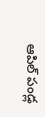ఆపిల్ పండ్ల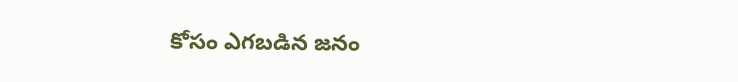కోసం ఎగబడిన జనం